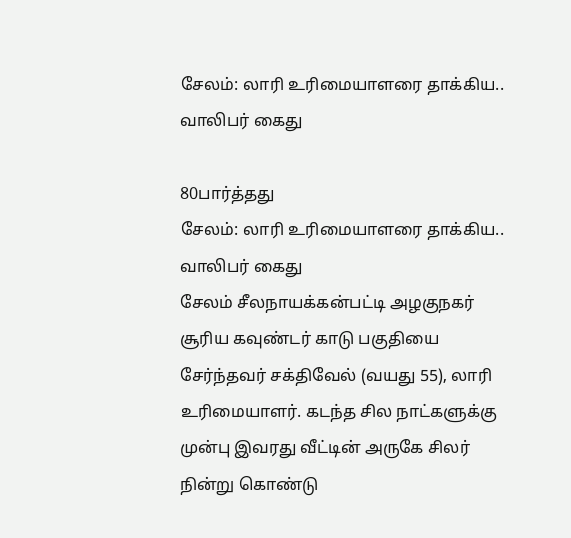சேலம்: லாரி உரிமையாளரை தாக்கிய.. வாலிபர் கைது

80பார்த்தது
சேலம்: லாரி உரிமையாளரை தாக்கிய.. வாலிபர் கைது
சேலம் சீலநாயக்கன்பட்டி அழகுநகர் சூரிய கவுண்டர் காடு பகுதியை சேர்ந்தவர் சக்திவேல் (வயது 55), லாரி உரிமையாளர். கடந்த சில நாட்களுக்கு முன்பு இவரது வீட்டின் அருகே சிலர் நின்று கொண்டு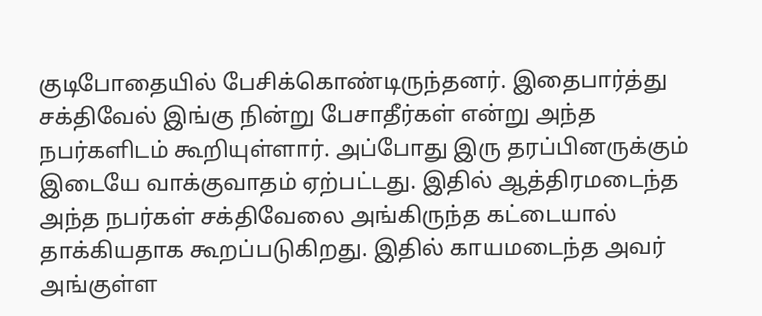குடிபோதையில் பேசிக்கொண்டிருந்தனர். இதைபார்த்து சக்திவேல் இங்கு நின்று பேசாதீர்கள் என்று அந்த நபர்களிடம் கூறியுள்ளார். அப்போது இரு தரப்பினருக்கும் இடையே வாக்குவாதம் ஏற்பட்டது. இதில் ஆத்திரமடைந்த அந்த நபர்கள் சக்திவேலை அங்கிருந்த கட்டையால் தாக்கியதாக கூறப்படுகிறது. இதில் காயமடைந்த அவர் அங்குள்ள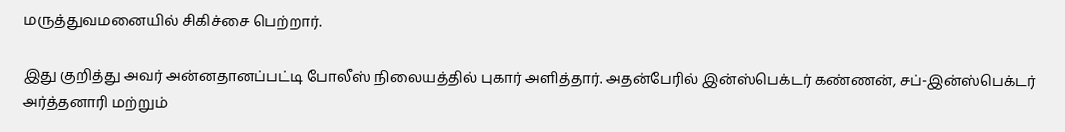மருத்துவமனையில் சிகிச்சை பெற்றார்.

இது குறித்து அவர் அன்னதானப்பட்டி போலீஸ் நிலையத்தில் புகார் அளித்தார். அதன்பேரில் இன்ஸ்பெக்டர் கண்ணன், சப்-இன்ஸ்பெக்டர் அர்த்தனாரி மற்றும்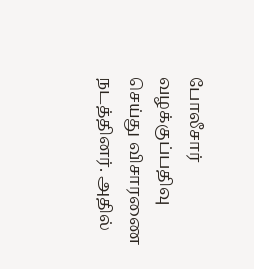போலீசார் வழக்குப்பதிவு செய்து விசாரணை நடத்தினர். அதில்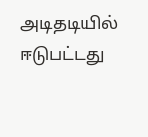அடிதடியில் ஈடுபட்டது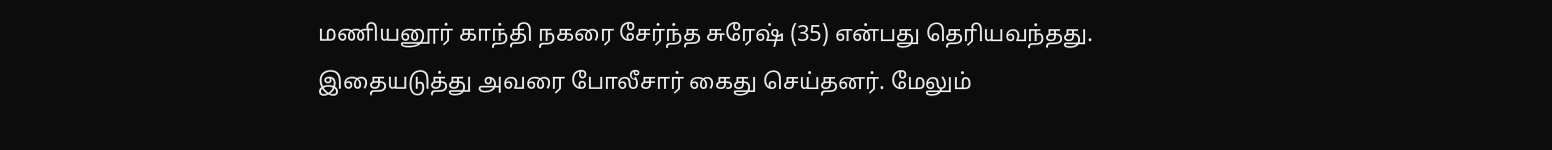மணியனூர் காந்தி நகரை சேர்ந்த சுரேஷ் (35) என்பது தெரியவந்தது. இதையடுத்து அவரை போலீசார் கைது செய்தனர். மேலும்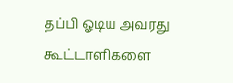தப்பி ஓடிய அவரது கூட்டாளிகளை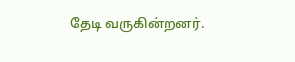தேடி வருகின்றனர்.